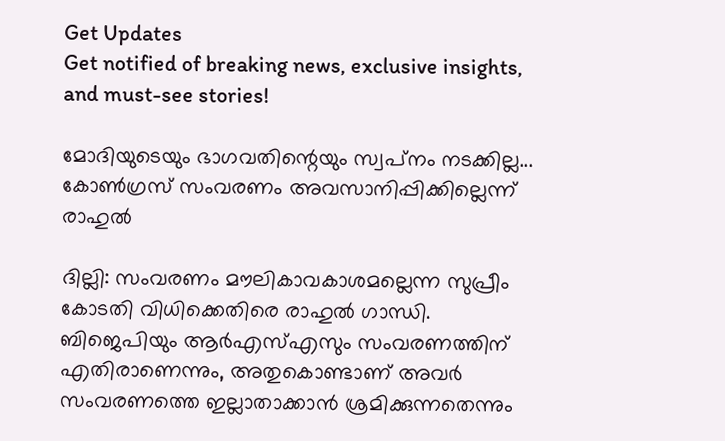Get Updates
Get notified of breaking news, exclusive insights, and must-see stories!

മോദിയുടെയും ഭാഗവതിന്റെയും സ്വപ്‌നം നടക്കില്ല... കോണ്‍ഗ്രസ് സംവരണം അവസാനിപ്പിക്കില്ലെന്ന് രാഹുല്‍

ദില്ലി: സംവരണം മൗലികാവകാശമല്ലെന്ന സുപ്രീം കോടതി വിധിക്കെതിരെ രാഹുല്‍ ഗാന്ധി. ബിജെപിയും ആര്‍എസ്എസും സംവരണത്തിന് എതിരാണെന്നും, അതുകൊണ്ടാണ് അവര്‍ സംവരണത്തെ ഇല്ലാതാക്കാന്‍ ശ്രമിക്കുന്നതെന്നും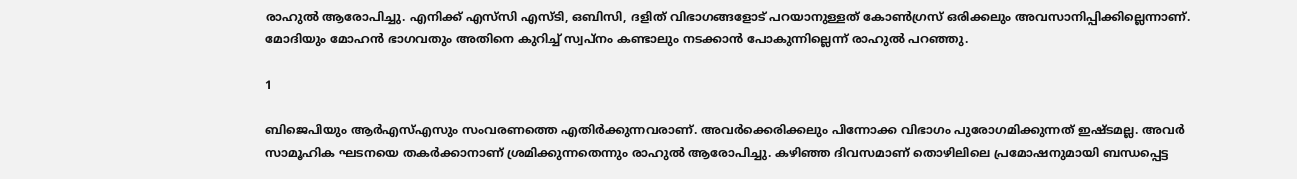രാഹുല്‍ ആരോപിച്ചു. എനിക്ക് എസ്‌സി എസ്ടി, ഒബിസി, ദളിത് വിഭാഗങ്ങളോട് പറയാനുള്ളത് കോണ്‍ഗ്രസ് ഒരിക്കലും അവസാനിപ്പിക്കില്ലെന്നാണ്. മോദിയും മോഹന്‍ ഭാഗവതും അതിനെ കുറിച്ച് സ്വപ്‌നം കണ്ടാലും നടക്കാന്‍ പോകുന്നില്ലെന്ന് രാഹുല്‍ പറഞ്ഞു.

1

ബിജെപിയും ആര്‍എസ്എസും സംവരണത്തെ എതിര്‍ക്കുന്നവരാണ്. അവര്‍ക്കെരിക്കലും പിന്നോക്ക വിഭാഗം പുരോഗമിക്കുന്നത് ഇഷ്ടമല്ല. അവര്‍ സാമൂഹിക ഘടനയെ തകര്‍ക്കാനാണ് ശ്രമിക്കുന്നതെന്നും രാഹുല്‍ ആരോപിച്ചു. കഴിഞ്ഞ ദിവസമാണ് തൊഴിലിലെ പ്രമോഷനുമായി ബന്ധപ്പെട്ട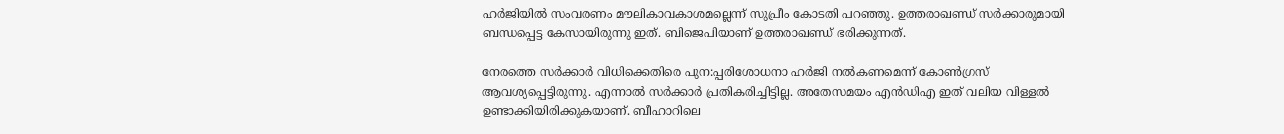ഹര്‍ജിയില്‍ സംവരണം മൗലികാവകാശമല്ലെന്ന് സുപ്രീം കോടതി പറഞ്ഞു. ഉത്തരാഖണ്ഡ് സര്‍ക്കാരുമായി ബന്ധപ്പെട്ട കേസായിരുന്നു ഇത്. ബിജെപിയാണ് ഉത്തരാഖണ്ഡ് ഭരിക്കുന്നത്.

നേരത്തെ സര്‍ക്കാര്‍ വിധിക്കെതിരെ പുന:പ്പരിശോധനാ ഹര്‍ജി നല്‍കണമെന്ന് കോണ്‍ഗ്രസ് ആവശ്യപ്പെട്ടിരുന്നു. എന്നാല്‍ സര്‍ക്കാര്‍ പ്രതികരിച്ചിട്ടില്ല. അതേസമയം എന്‍ഡിഎ ഇത് വലിയ വിള്ളല്‍ ഉണ്ടാക്കിയിരിക്കുകയാണ്. ബീഹാറിലെ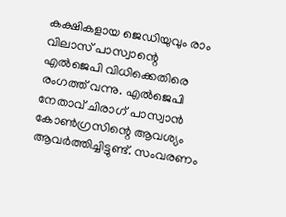കക്ഷികളായ ജെഡിയുവും രാം വിലാസ് പാസ്വാന്റെ എല്‍ജെപി വിധിക്കെതിരെ രംഗത്ത് വന്നു. എല്‍ജെപി നേതാവ് ചിരാഗ് പാസ്വാന്‍ കോണ്‍ഗ്രസിന്റെ ആവശ്യം ആവര്‍ത്തിച്ചിട്ടുണ്ട്. സംവരണം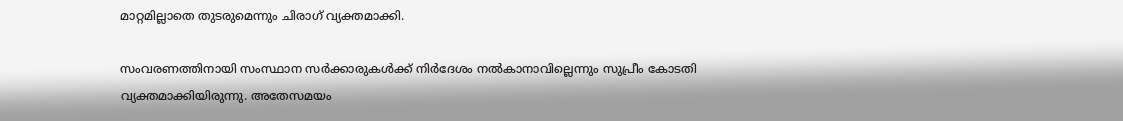മാറ്റമില്ലാതെ തുടരുമെന്നും ചിരാഗ് വ്യക്തമാക്കി.

സംവരണത്തിനായി സംസ്ഥാന സര്‍ക്കാരുകള്‍ക്ക് നിര്‍ദേശം നല്‍കാനാവില്ലെന്നും സുപ്രീം കോടതി വ്യക്തമാക്കിയിരുന്നു. അതേസമയം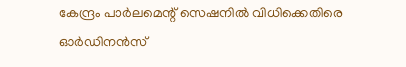കേന്ദ്രം പാര്‍ലമെന്റ് സെഷനില്‍ വിധിക്കെതിരെ ഓര്‍ഡിനന്‍സ്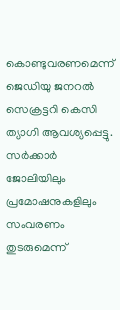കൊണ്ടുവരണമെന്ന് ജെഡിയു ജനറല്‍ സെക്രട്ടറി കെസി ത്യാഗി ആവശ്യപ്പെട്ടു. സര്‍ക്കാര്‍ ജോലിയിലും പ്രമോഷനുകളിലും സംവരണം തുടരുമെന്ന്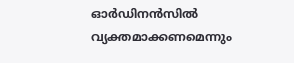ഓര്‍ഡിനന്‍സില്‍ വ്യക്തമാക്കണമെന്നും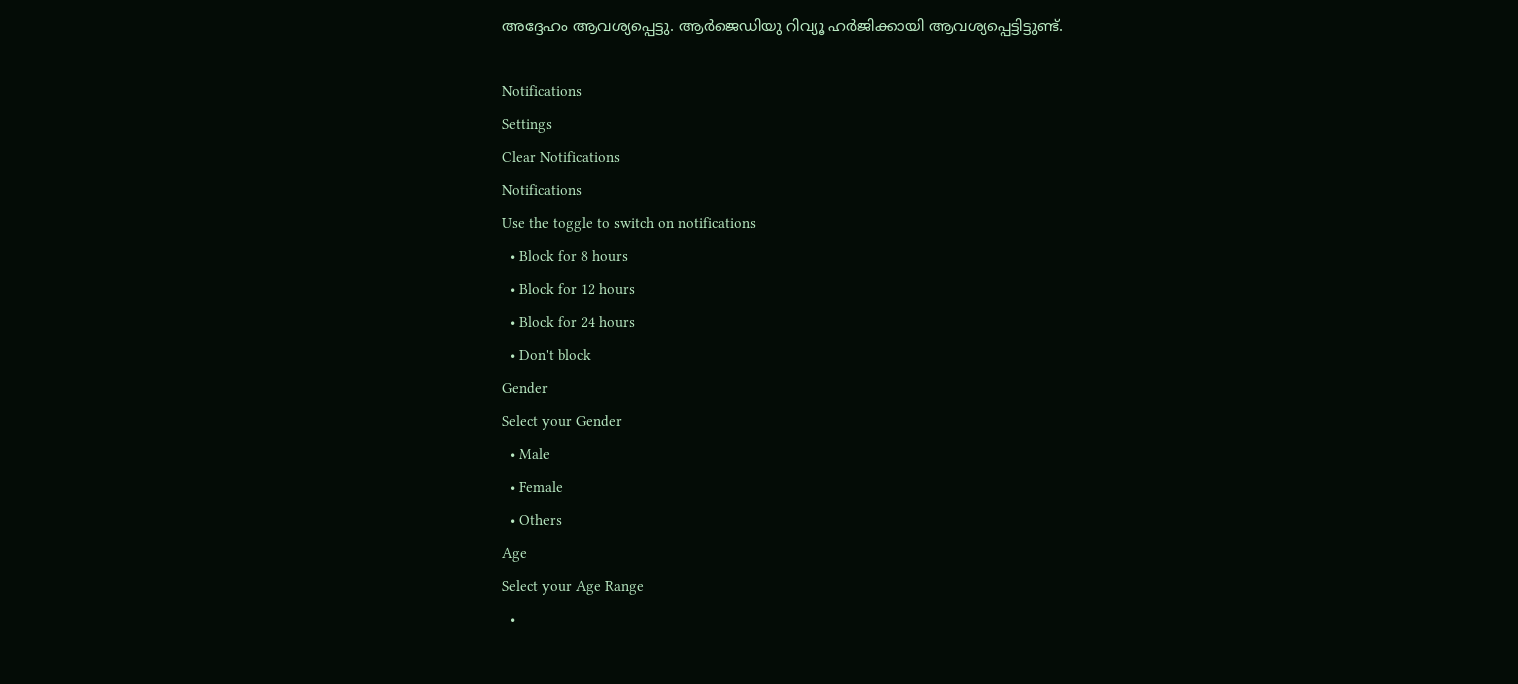അദ്ദേഹം ആവശ്യപ്പെട്ടു. ആര്‍ജെഡിയു റിവ്യൂ ഹര്‍ജിക്കായി ആവശ്യപ്പെട്ടിട്ടുണ്ട്.

Notifications
Settings
Clear Notifications
Notifications
Use the toggle to switch on notifications
  • Block for 8 hours
  • Block for 12 hours
  • Block for 24 hours
  • Don't block
Gender
Select your Gender
  • Male
  • Female
  • Others
Age
Select your Age Range
  •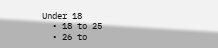Under 18
  • 18 to 25
  • 26 to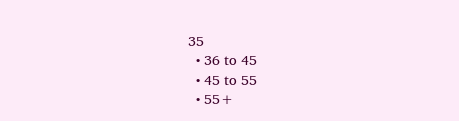35
  • 36 to 45
  • 45 to 55
  • 55+